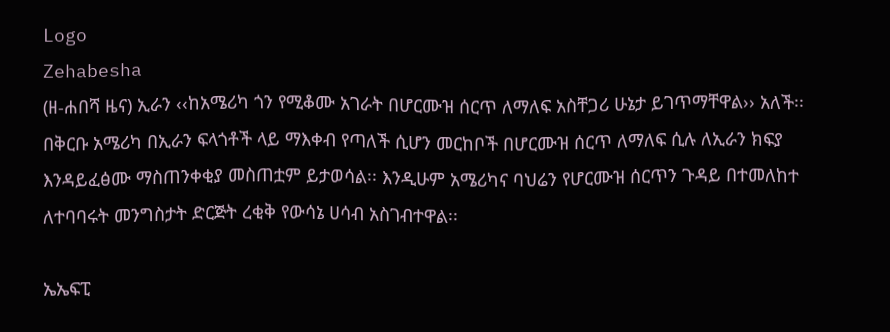Logo
Zehabesha
(ዘ-ሐበሻ ዜና) ኢራን ‹‹ከአሜሪካ ጎን የሚቆሙ አገራት በሆርሙዝ ሰርጥ ለማለፍ አስቸጋሪ ሁኔታ ይገጥማቸዋል›› አለች፡፡ በቅርቡ አሜሪካ በኢራን ፍላጎቶች ላይ ማእቀብ የጣለች ሲሆን መርከቦች በሆርሙዝ ሰርጥ ለማለፍ ሲሉ ለኢራን ክፍያ እንዳይፈፅሙ ማስጠንቀቂያ መስጠቷም ይታወሳል፡፡ እንዲሁም አሜሪካና ባህሬን የሆርሙዝ ሰርጥን ጉዳይ በተመለከተ ለተባባሩት መንግስታት ድርጅት ረቂቅ የውሳኔ ሀሳብ አስገብተዋል፡፡

ኤኤፍፒ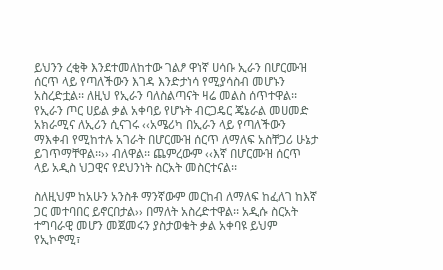ይህንን ረቂቅ እንደተመለከተው ገልፆ ዋነኛ ሀሳቡ ኢራን በሆርሙዝ ሰርጥ ላይ የጣለችውን እገዳ እንድታነሳ የሚያሳስብ መሆኑን አስረድቷል፡፡ ለዚህ የኢራን ባለስልጣናት ዛሬ መልስ ሰጥተዋል፡፡ የኢራን ጦር ሀይል ቃል አቀባይ የሆኑት ብርጋዴር ጄኔራል መሀመድ አክራሚና ለኢሪን ሲናገሩ ‹‹አሜሪካ በኢራን ላይ የጣለችውን ማእቀብ የሚከተሉ አገራት በሆርሙዝ ሰርጥ ለማለፍ አስቸጋሪ ሁኔታ ይገጥማቸዋል፡፡›› ብለዋል፡፡ ጨምረውም ‹‹እኛ በሆርሙዝ ሰርጥ ላይ አዲስ ህጋዊና የደህንነት ስርአት መስርተናል፡፡

ስለዚህም ከአሁን አንስቶ ማንኛውም መርከብ ለማለፍ ከፈለገ ከእኛ ጋር መተባበር ይኖርበታል›› በማለት አስረድተዋል፡፡ አዲሱ ስርአት ተግባራዊ መሆን መጀመሩን ያስታወቁት ቃል አቀባዩ ይህም የኢኮኖሚ፣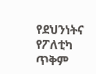የደህንነትና የፖለቲካ ጥቅም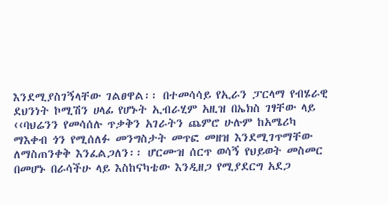እንደሚያስገኝላቸው ገልፀዋል፡፡ በተመሳሳይ የኢራን ፓርላማ የብሄራዊ ደህንነት ኮሚሽን ሀላፊ የሆኑት ኢብራሂም አዚዝ በኤክስ ገፃቸው ላይ ‹‹ባህሬንን የመሳሰሉ ጥቃቅን አገራትን ጨምሮ ሁሉም ከአሜሪካ ማእቀብ ጎን የሚሰለፉ መንግስታት መጥፎ መዘዝ እንደሚገጥማቸው ለማስጠንቀቅ እንፈልጋለን፡፡ ሆርሙዝ ሰርጥ ወሳኝ የህይወት መስመር በመሆኑ በራሳችሁ ላይ እስከናካቴው እንዲዘጋ የሚያደርግ አደጋ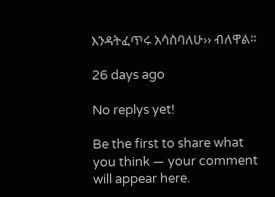እንዳትፈጥሩ አሳስባለሁ›› ብለዋል፡፡

26 days ago

No replys yet!

Be the first to share what you think — your comment will appear here.